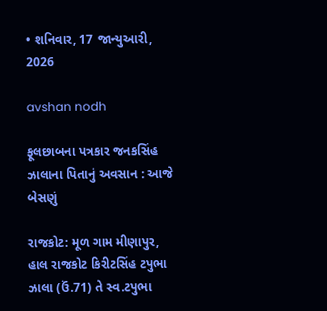• શનિવાર, 17 જાન્યુઆરી, 2026

avshan nodh

ફૂલછાબના પત્રકાર જનકસિંહ ઝાલાના પિતાનું અવસાન : આજે બેસણું

રાજકોટ: મૂળ ગામ મીણાપુર, હાલ રાજકોટ કિરીટસિંહ ટપુભા ઝાલા (ઉં.71) તે સ્વ.ટપુભા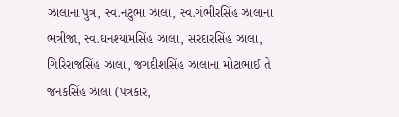ઝાલાના પુત્ર, સ્વ.નટુભા ઝાલા, સ્વ.ગંભીરસિંહ ઝાલાના ભત્રીજા, સ્વ.ઘનશ્યામસિંહ ઝાલા, સરદારસિંહ ઝાલા, ગિરિરાજસિંહ ઝાલા, જગદીશસિંહ ઝાલાના મોટાભાઈ તે જનકસિંહ ઝાલા (પત્રકાર,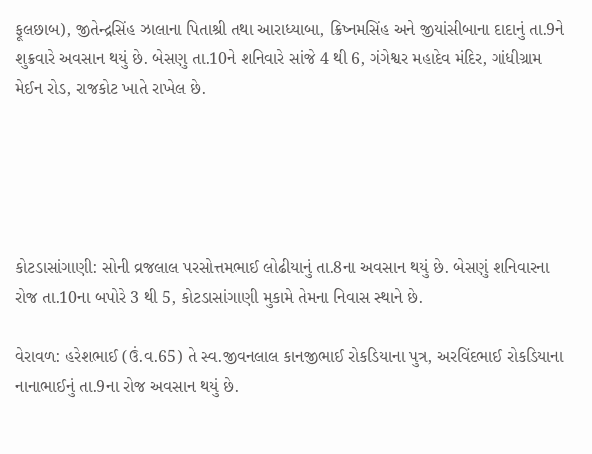ફૂલછાબ), જીતેન્દ્રસિંહ ઝાલાના પિતાશ્રી તથા આરાધ્યાબા, ક્રિષ્નમસિંહ અને જીયાંસીબાના દાદાનું તા.9ને શુક્રવારે અવસાન થયું છે. બેસણુ તા.10ને શનિવારે સાંજે 4 થી 6, ગંગેશ્વર મહાદેવ મંદિર, ગાંધીગ્રામ મેઈન રોડ, રાજકોટ ખાતે રાખેલ છે.





કોટડાસાંગાણી: સોની વ્રજલાલ પરસોત્તમભાઈ લોઢીયાનું તા.8ના અવસાન થયું છે. બેસણું શનિવારના રોજ તા.10ના બપોરે 3 થી 5, કોટડાસાંગાણી મુકામે તેમના નિવાસ સ્થાને છે.

વેરાવળ: હરેશભાઈ (ઉં.વ.65) તે સ્વ.જીવનલાલ કાનજીભાઈ રોકડિયાના પુત્ર, અરવિંદભાઈ રોકડિયાના નાનાભાઈનું તા.9ના રોજ અવસાન થયું છે.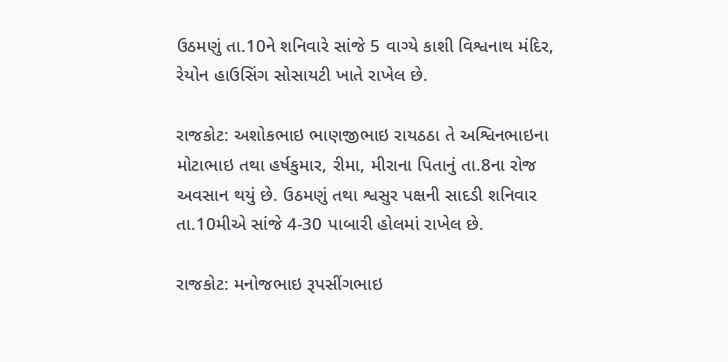ઉઠમણું તા.10ને શનિવારે સાંજે 5 વાગ્યે કાશી વિશ્વનાથ મંદિર, રેયોન હાઉસિંગ સોસાયટી ખાતે રાખેલ છે.

રાજકોટ: અશોકભાઇ ભાણજીભાઇ રાયઠઠા તે અશ્વિનભાઇના મોટાભાઇ તથા હર્ષકુમાર, રીમા, મીરાના પિતાનું તા.8ના રોજ અવસાન થયું છે. ઉઠમણું તથા શ્વસુર પક્ષની સાદડી શનિવાર તા.10મીએ સાંજે 4-30 પાબારી હોલમાં રાખેલ છે.

રાજકોટ: મનોજભાઇ રૂપસીંગભાઇ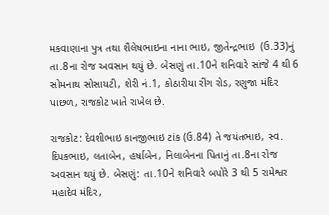મકવાણાના પુત્ર તથા શૈલેષભાઇના નાના ભાઇ, જીતેન્દ્રભાઇ  (ઉ.33)નું તા.8ના રોજ અવસાન થયું છે. બેસણું તા.10ને શનિવારે સાંજે 4 થી 6 સોમનાથ સોસાયટી, શેરી નં.1, કોઠારીયા રીંગ રોડ, રણુજા મંદિર પાછળ, રાજકોટ ખાતે રાખેલ છે.

રાજકોટ: દેવશીભાઇ કાનજીભાઇ ટાંક (ઉ.84) તે જયંતભાઇ, સ્વ. દિપકભાઇ, લતાબેન, હર્ષાબેન, નિલાબેનના પિતાનું તા.8ના રોજ અવસાન થયું છે. બેસણું: તા.10ને શનિવારે બપોરે 3 થી 5 રામેશ્વર મહાદેવ મંદિર,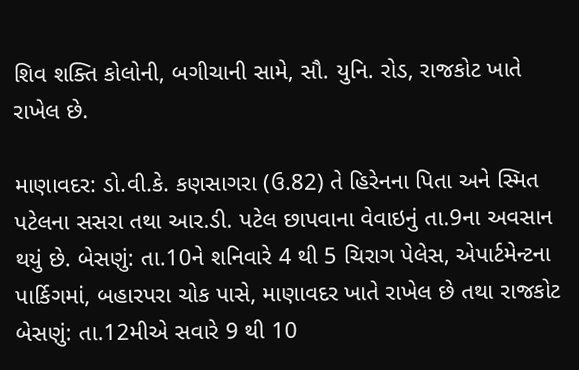શિવ શક્તિ કોલોની, બગીચાની સામે, સૌ. યુનિ. રોડ, રાજકોટ ખાતે રાખેલ છે.

માણાવદર: ડો.વી.કે. કણસાગરા (ઉ.82) તે હિરેનના પિતા અને સ્મિત પટેલના સસરા તથા આર.ડી. પટેલ છાપવાના વેવાઇનું તા.9ના અવસાન થયું છે. બેસણું: તા.10ને શનિવારે 4 થી 5 ચિરાગ પેલેસ, એપાર્ટમેન્ટના પાર્કિગમાં, બહારપરા ચોક પાસે, માણાવદર ખાતે રાખેલ છે તથા રાજકોટ બેસણું: તા.12મીએ સવારે 9 થી 10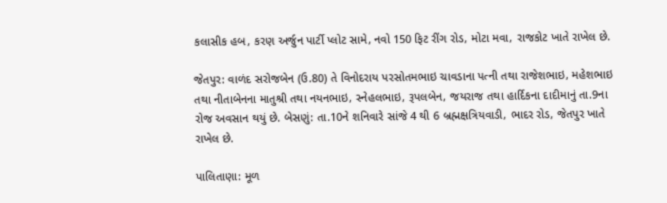કલાસીક હબ, કરણ અર્જુન પાર્ટી પ્લોટ સામે, નવો 150 ફિટ રીંગ રોડ, મોટા મવા, રાજકોટ ખાતે રાખેલ છે.

જેતપુર: વાળંદ સરોજબેન (ઉ.80) તે વિનોદરાય પરસોતમભાઇ ચાવડાના પત્ની તથા રાજેશભાઇ, મહેશભાઇ તથા નીતાબેનના માતુશ્રી તથા નયનભાઇ, સ્નેહલભાઇ, રૂપલબેન, જયરાજ તથા હાર્દિકના દાદીમાનું તા.9ના રોજ અવસાન થયું છે. બેસણું: તા.10ને શનિવારે સાંજે 4 થી 6 બ્રહ્મક્ષત્રિયવાડી, ભાદર રોડ, જેતપુર ખાતે રાખેલ છે.

પાલિતાણા: મૂળ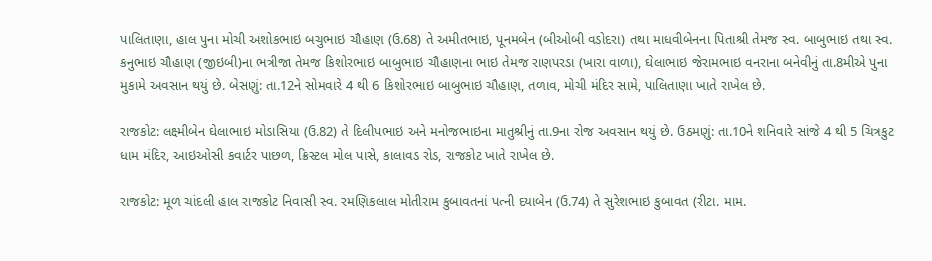પાલિતાણા, હાલ પુના મોચી અશોકભાઇ બચુભાઇ ચૌહાણ (ઉ.68) તે અમીતભાઇ, પૂનમબેન (બીઓબી વડોદરા) તથા માધવીબેનના પિતાશ્રી તેમજ સ્વ. બાબુભાઇ તથા સ્વ. કનુભાઇ ચૌહાણ (જીઇબી)ના ભત્રીજા તેમજ કિશોરભાઇ બાબુભાઇ ચૌહાણના ભાઇ તેમજ રાણપરડા (ખારા વાળા), ઘેલાભાઇ જેરામભાઇ વનરાના બનેવીનું તા.8મીએ પુના મુકામે અવસાન થયું છે. બેસણું: તા.12ને સોમવારે 4 થી 6 કિશોરભાઇ બાબુભાઇ ચૌહાણ, તળાવ, મોચી મંદિર સામે, પાલિતાણા ખાતે રાખેલ છે.

રાજકોટ: લક્ષ્મીબેન ઘેલાભાઇ મોડાસિયા (ઉ.82) તે દિલીપભાઇ અને મનોજભાઇના માતુશ્રીનું તા.9ના રોજ અવસાન થયું છે. ઉઠમણું: તા.10ને શનિવારે સાંજે 4 થી 5 ચિત્રકુટ ધામ મંદિર, આઇઓસી કવાર્ટર પાછળ, ક્રિસ્ટલ મોલ પાસે, કાલાવડ રોડ, રાજકોટ ખાતે રાખેલ છે.

રાજકોટ: મૂળ ચાંદલી હાલ રાજકોટ નિવાસી સ્વ. રમણિકલાલ મોતીરામ કુબાવતનાં પત્ની દયાબેન (ઉ.74) તે સુરેશભાઇ કુબાવત (રીટા. મામ.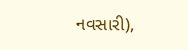નવસારી),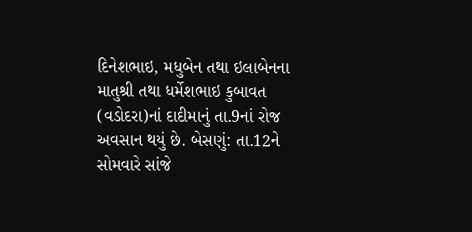દિનેશભાઇ, મધુબેન તથા ઇલાબેનના માતુશ્રી તથા ધર્મેશભાઇ કુબાવત (વડોદરા)નાં દાદીમાનું તા.9નાં રોજ અવસાન થયું છે. બેસણું: તા.12ને સોમવારે સાંજે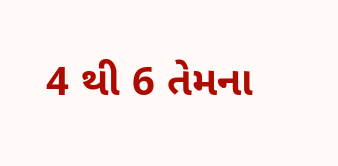4 થી 6 તેમના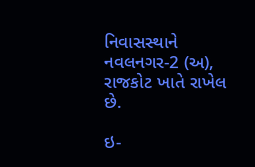નિવાસસ્થાને નવલનગર-2 (અ), રાજકોટ ખાતે રાખેલ છે.

ઇ-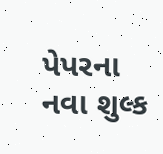પેપરના નવા શુલ્ક